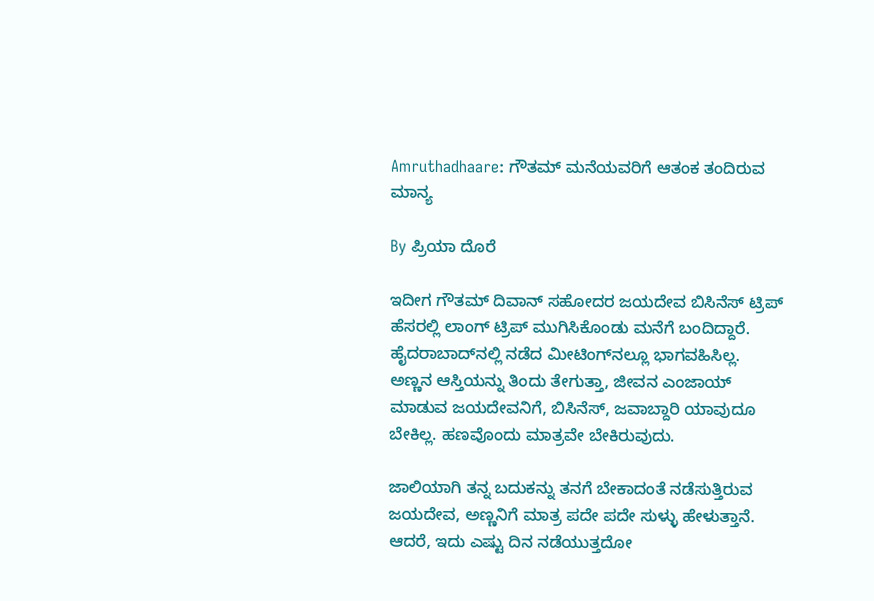Amruthadhaare: ಗೌತಮ್ ಮನೆಯವರಿಗೆ ಆತಂಕ ತಂದಿರುವ ಮಾನ್ಯ

By ಪ್ರಿಯಾ ದೊರೆ

ಇದೀಗ ಗೌತಮ್ ದಿವಾನ್ ಸಹೋದರ ಜಯದೇವ ಬಿಸಿನೆಸ್ ಟ್ರಿಪ್ ಹೆಸರಲ್ಲಿ ಲಾಂಗ್ ಟ್ರಿಪ್ ಮುಗಿಸಿಕೊಂಡು ಮನೆಗೆ ಬಂದಿದ್ದಾರೆ. ಹೈದರಾಬಾದ್‌ನಲ್ಲಿ ನಡೆದ ಮೀಟಿಂಗ್‌ನಲ್ಲೂ ಭಾಗವಹಿಸಿಲ್ಲ. ಅಣ್ಣನ ಆಸ್ತಿಯನ್ನು ತಿಂದು ತೇಗುತ್ತಾ, ಜೀವನ ಎಂಜಾಯ್ ಮಾಡುವ ಜಯದೇವನಿಗೆ, ಬಿಸಿನೆಸ್, ಜವಾಬ್ದಾರಿ ಯಾವುದೂ ಬೇಕಿಲ್ಲ. ಹಣವೊಂದು ಮಾತ್ರವೇ ಬೇಕಿರುವುದು.

ಜಾಲಿಯಾಗಿ ತನ್ನ ಬದುಕನ್ನು ತನಗೆ ಬೇಕಾದಂತೆ ನಡೆಸುತ್ತಿರುವ ಜಯದೇವ, ಅಣ್ಣನಿಗೆ ಮಾತ್ರ ಪದೇ ಪದೇ ಸುಳ್ಳು ಹೇಳುತ್ತಾನೆ. ಆದರೆ, ಇದು ಎಷ್ಟು ದಿನ ನಡೆಯುತ್ತದೋ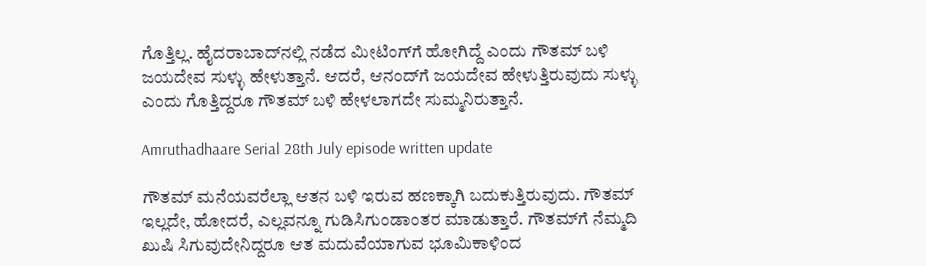ಗೊತ್ತಿಲ್ಲ. ಹೈದರಾಬಾದ್‌ನಲ್ಲಿ ನಡೆದ ಮೀಟಿಂಗ್‌ಗೆ ಹೋಗಿದ್ದೆ ಎಂದು ಗೌತಮ್ ಬಳಿ ಜಯದೇವ ಸುಳ್ಳು ಹೇಳುತ್ತಾನೆ. ಆದರೆ, ಆನಂದ್‌ಗೆ ಜಯದೇವ ಹೇಳುತ್ತಿರುವುದು ಸುಳ್ಳು ಎಂದು ಗೊತ್ತಿದ್ದರೂ ಗೌತಮ್ ಬಳಿ ಹೇಳಲಾಗದೇ ಸುಮ್ಮನಿರುತ್ತಾನೆ.

Amruthadhaare Serial 28th July episode written update

ಗೌತಮ್ ಮನೆಯವರೆಲ್ಲಾ ಆತನ ಬಳಿ ಇರುವ ಹಣಕ್ಕಾಗಿ ಬದುಕುತ್ತಿರುವುದು. ಗೌತಮ್ ಇಲ್ಲದೇ, ಹೋದರೆ, ಎಲ್ಲವನ್ನೂ ಗುಡಿಸಿಗುಂಡಾಂತರ ಮಾಡುತ್ತಾರೆ. ಗೌತಮ್‌ಗೆ ನೆಮ್ಮದಿ ಖುಷಿ ಸಿಗುವುದೇನಿದ್ದರೂ ಆತ ಮದುವೆಯಾಗುವ ಭೂಮಿಕಾಳಿಂದ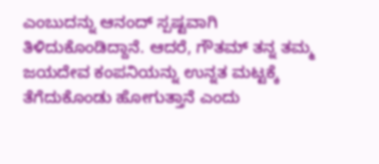ಎಂಬುದನ್ನು ಆನಂದ್ ಸ್ಪಷ್ಟವಾಗಿ ತಿಳಿದುಕೊಂಡಿದ್ದಾನೆ. ಆದರೆ, ಗೌತಮ್ ತನ್ನ ತಮ್ಮ ಜಯದೇವ ಕಂಪನಿಯನ್ನು ಉನ್ನತ ಮಟ್ಟಕ್ಕೆ ತೆಗೆದುಕೊಂಡು ಹೋಗುತ್ತಾನೆ ಎಂದು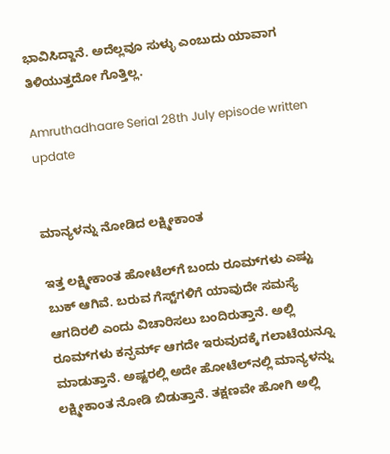ಭಾವಿಸಿದ್ದಾನೆ. ಅದೆಲ್ಲವೂ ಸುಳ್ಳು ಎಂಬುದು ಯಾವಾಗ ತಿಳಿಯುತ್ತದೋ ಗೊತ್ತಿಲ್ಲ.

Amruthadhaare Serial 28th July episode written update


ಮಾನ್ಯಳನ್ನು ನೋಡಿದ ಲಕ್ಷ್ಮೀಕಾಂತ

ಇತ್ತ ಲಕ್ಷ್ಮೀಕಾಂತ ಹೋಟೆಲ್‌ಗೆ ಬಂದು ರೂಮ್‌ಗಳು ಎಷ್ಟು ಬುಕ್ ಆಗಿವೆ. ಬರುವ ಗೆಸ್ಟ್‌ಗಳಿಗೆ ಯಾವುದೇ ಸಮಸ್ಯೆ ಆಗದಿರಲಿ ಎಂದು ವಿಚಾರಿಸಲು ಬಂದಿರುತ್ತಾನೆ. ಅಲ್ಲಿ ರೂಮ್‌ಗಳು ಕನ್ಫರ್ಮ್ ಆಗದೇ ಇರುವುದಕ್ಕೆ ಗಲಾಟೆಯನ್ನೂ ಮಾಡುತ್ತಾನೆ. ಅಷ್ಟರಲ್ಲಿ ಅದೇ ಹೋಟೆಲ್‌ನಲ್ಲಿ ಮಾನ್ಯಳನ್ನು ಲಕ್ಷ್ಮೀಕಾಂತ ನೋಡಿ ಬಿಡುತ್ತಾನೆ. ತಕ್ಷಣವೇ ಹೋಗಿ ಅಲ್ಲಿ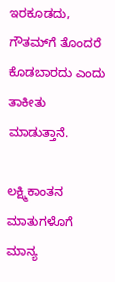ಇರಕೂಡದು, ಗೌತಮ್‌ಗೆ ತೊಂದರೆ ಕೊಡಬಾರದು ಎಂದು ತಾಕೀತು ಮಾಡುತ್ತಾನೆ.

ಲಕ್ಷ್ಮಿಕಾಂತನ ಮಾತುಗಳೊಗೆ ಮಾನ್ಯ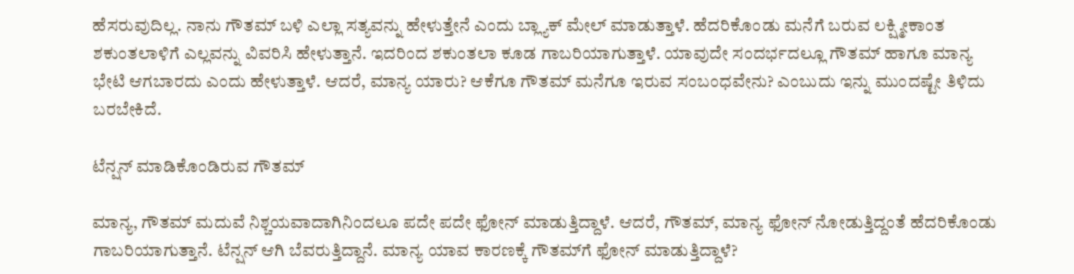ಹೆಸರುವುದಿಲ್ಲ. ನಾನು ಗೌತಮ್ ಬಳಿ ಎಲ್ಲಾ ಸತ್ಯವನ್ನು ಹೇಳುತ್ತೇನೆ ಎಂದು ಬ್ಲ್ಯಾಕ್ ಮೇಲ್ ಮಾಡುತ್ತಾಳೆ. ಹೆದರಿಕೊಂಡು ಮನೆಗೆ ಬರುವ ಲಕ್ಷ್ಮೀಕಾಂತ ಶಕುಂತಲಾಳಿಗೆ ಎಲ್ಲವನ್ನು ವಿವರಿಸಿ ಹೇಳುತ್ತಾನೆ. ಇದರಿಂದ ಶಕುಂತಲಾ ಕೂಡ ಗಾಬರಿಯಾಗುತ್ತಾಳೆ. ಯಾವುದೇ ಸಂದರ್ಭದಲ್ಲೂ ಗೌತಮ್ ಹಾಗೂ ಮಾನ್ಯ ಭೇಟಿ ಆಗಬಾರದು ಎಂದು ಹೇಳುತ್ತಾಳೆ. ಆದರೆ, ಮಾನ್ಯ ಯಾರು? ಆಕೆಗೂ ಗೌತಮ್ ಮನೆಗೂ ಇರುವ ಸಂಬಂಧವೇನು? ಎಂಬುದು ಇನ್ನು ಮುಂದಷ್ಟೇ ತಿಳಿದು ಬರಬೇಕಿದೆ.

ಟೆನ್ಷನ್ ಮಾಡಿಕೊಂಡಿರುವ ಗೌತಮ್

ಮಾನ್ಯ, ಗೌತಮ್ ಮದುವೆ ನಿಶ್ಚಯವಾದಾಗಿನಿಂದಲೂ ಪದೇ ಪದೇ ಫೋನ್ ಮಾಡುತ್ತಿದ್ದಾಳೆ. ಆದರೆ, ಗೌತಮ್, ಮಾನ್ಯ ಫೋನ್ ನೋಡುತ್ತಿದ್ದಂತೆ ಹೆದರಿಕೊಂಡು ಗಾಬರಿಯಾಗುತ್ತಾನೆ. ಟೆನ್ಷನ್ ಆಗಿ ಬೆವರುತ್ತಿದ್ದಾನೆ. ಮಾನ್ಯ ಯಾವ ಕಾರಣಕ್ಕೆ ಗೌತಮ್‌ಗೆ ಫೋನ್ ಮಾಡುತ್ತಿದ್ದಾಳೆ?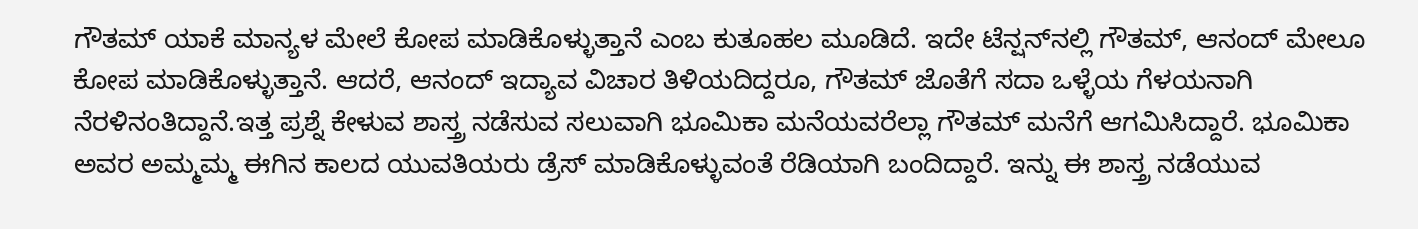ಗೌತಮ್ ಯಾಕೆ ಮಾನ್ಯಳ ಮೇಲೆ ಕೋಪ ಮಾಡಿಕೊಳ್ಳುತ್ತಾನೆ ಎಂಬ ಕುತೂಹಲ ಮೂಡಿದೆ. ಇದೇ ಟೆನ್ಷನ್‌ನಲ್ಲಿ ಗೌತಮ್, ಆನಂದ್ ಮೇಲೂ ಕೋಪ ಮಾಡಿಕೊಳ್ಳುತ್ತಾನೆ. ಆದರೆ, ಆನಂದ್ ಇದ್ಯಾವ ವಿಚಾರ ತಿಳಿಯದಿದ್ದರೂ, ಗೌತಮ್ ಜೊತೆಗೆ ಸದಾ ಒಳ್ಳೆಯ ಗೆಳಯನಾಗಿ ನೆರಳಿನಂತಿದ್ದಾನೆ.ಇತ್ತ ಪ್ರಶ್ನೆ ಕೇಳುವ ಶಾಸ್ತ್ರ ನಡೆಸುವ ಸಲುವಾಗಿ ಭೂಮಿಕಾ ಮನೆಯವರೆಲ್ಲಾ ಗೌತಮ್ ಮನೆಗೆ ಆಗಮಿಸಿದ್ದಾರೆ. ಭೂಮಿಕಾ ಅವರ ಅಮ್ಮಮ್ಮ ಈಗಿನ ಕಾಲದ ಯುವತಿಯರು ಡ್ರೆಸ್ ಮಾಡಿಕೊಳ್ಳುವಂತೆ ರೆಡಿಯಾಗಿ ಬಂದಿದ್ದಾರೆ. ಇನ್ನು ಈ ಶಾಸ್ತ್ರ ನಡೆಯುವ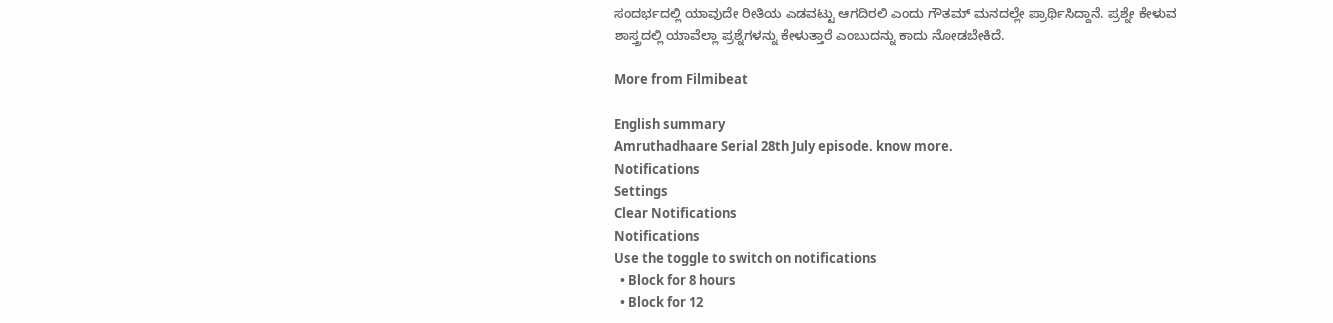ಸಂದರ್ಭದಲ್ಲಿ ಯಾವುದೇ ರೀತಿಯ ಎಡವಟ್ಟು ಆಗದಿರಲಿ ಎಂದು ಗೌತಮ್ ಮನದಲ್ಲೇ ಪ್ರಾರ್ಥಿಸಿದ್ದಾನೆ. ಪ್ರಶ್ನೇ ಕೇಳುವ ಶಾಸ್ತ್ರದಲ್ಲಿ ಯಾವೆಲ್ಲಾ ಪ್ರಶ್ನೆಗಳನ್ನು ಕೇಳುತ್ತಾರೆ ಎಂಬುದನ್ನು ಕಾದು ನೋಡಬೇಕಿದೆ.

More from Filmibeat

English summary
Amruthadhaare Serial 28th July episode. know more.
Notifications
Settings
Clear Notifications
Notifications
Use the toggle to switch on notifications
  • Block for 8 hours
  • Block for 12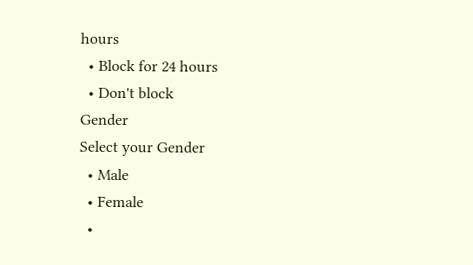hours
  • Block for 24 hours
  • Don't block
Gender
Select your Gender
  • Male
  • Female
  •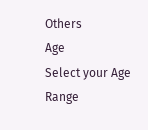Others
Age
Select your Age Range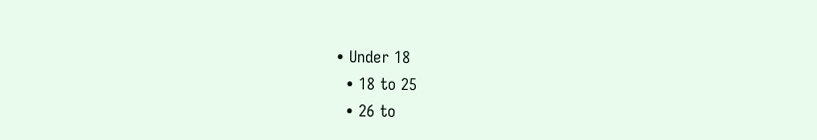• Under 18
  • 18 to 25
  • 26 to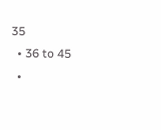35
  • 36 to 45
  •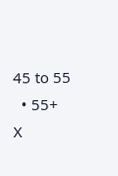45 to 55
  • 55+
X